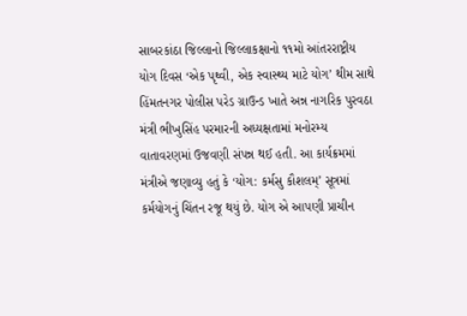સાબરકાંઠા જિલ્લાનો જિલ્લાકક્ષાનો ૧૧મો આંતરરાષ્ટ્રીય યોગ દિવસ ‘એક પૃથ્વી, એક સ્વાસ્થ્ય માટે યોગ’ થીમ સાથે હિંમતનગર પોલીસ પરેડ ગ્રાઉન્ડ ખાતે અન્ન નાગરિક પુરવઠા મંત્રી ભીખુસિંહ પરમારની અધ્યક્ષતામાં મનોરમ્ય વાતાવરણમાં ઉજવણી સંપન્ન થઈ હતી. આ કાર્યક્રમમાં મંત્રીએ જણાવ્યુ હતું કે ‘યોગ: કર્મસુ કૌશલમ્’ સૂત્રમાં કર્મયોગનું ચિંતન રજૂ થયું છે. યોગ એ આપણી પ્રાચીન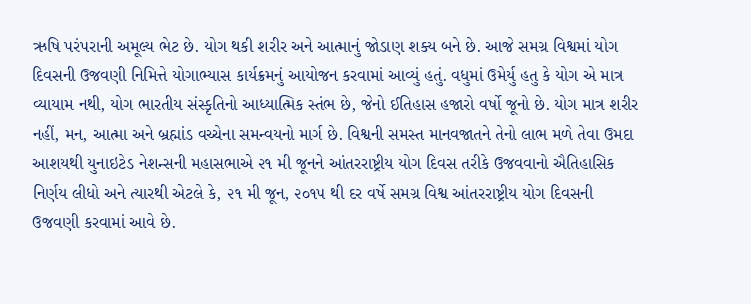ઋષિ પરંપરાની અમૂલ્ય ભેટ છે. યોગ થકી શરીર અને આત્માનું જોડાણ શક્ય બને છે. આજે સમગ્ર વિશ્વમાં યોગ દિવસની ઉજવણી નિમિત્તે યોગાભ્યાસ કાર્યક્રમનું આયોજન કરવામાં આવ્યું હતું. વધુમાં ઉમેર્યુ હતુ કે યોગ એ માત્ર વ્યાયામ નથી, યોગ ભારતીય સંસ્કૃતિનો આધ્યાત્મિક સ્તંભ છે, જેનો ઈતિહાસ હજારો વર્ષો જૂનો છે. યોગ માત્ર શરીર નહીં, મન, આત્મા અને બ્રહ્માંડ વચ્ચેના સમન્વયનો માર્ગ છે. વિશ્વની સમસ્ત માનવજાતને તેનો લાભ મળે તેવા ઉમદા આશયથી યુનાઇટેડ નેશન્સની મહાસભાએ ૨૧ મી જૂનને આંતરરાષ્ટ્રીય યોગ દિવસ તરીકે ઉજવવાનો ઐતિહાસિક નિર્ણય લીધો અને ત્યારથી એટલે કે, ૨૧ મી જૂન, ૨૦૧૫ થી દર વર્ષે સમગ્ર વિશ્વ આંતરરાષ્ટ્રીય યોગ દિવસની ઉજવણી કરવામાં આવે છે.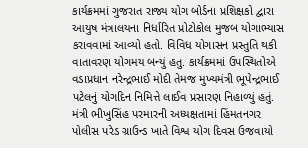કાર્યક્રમમાં ગુજરાત રાજ્ય યોગ બોર્ડના પ્રશિક્ષકો દ્વારા આયુષ મંત્રાલયના નિર્ધારિત પ્રોટોકોલ મુજબ યોગાભ્યાસ કરાવવામાં આવ્યો હતો. વિવિધ યોગાસન પ્રસ્તુતિ થકી વાતાવરણ યોગમય બન્યું હતુ. કાર્યક્રમમાં ઉપસ્થિતોએ વડાપ્રધાન નરેન્દ્રભાઈ મોદી તેમજ મુખ્યમંત્રી ભૂપેન્દ્રભાઈ પટેલનું યોગદિન નિમિત્તે લાઈવ પ્રસારણ નિહાળ્યું હતું.
મંત્રી ભીખુસિંહ પરમારની અધ્યક્ષતામાં હિંમતનગર પોલીસ પરેડ ગ્રાઉન્ડ ખાતે વિશ્વ યોગ દિવસ ઉજવાયો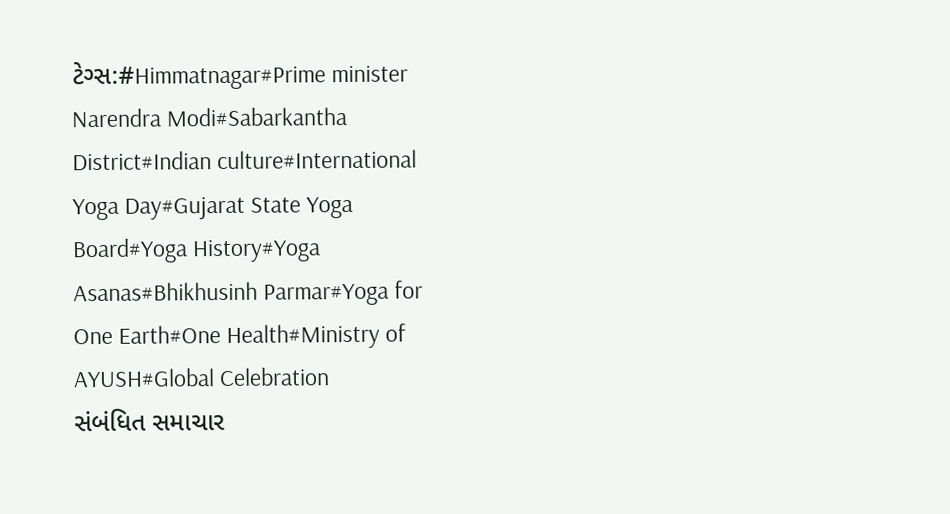ટેગ્સ:#Himmatnagar#Prime minister Narendra Modi#Sabarkantha District#Indian culture#International Yoga Day#Gujarat State Yoga Board#Yoga History#Yoga Asanas#Bhikhusinh Parmar#Yoga for One Earth#One Health#Ministry of AYUSH#Global Celebration
સંબંધિત સમાચાર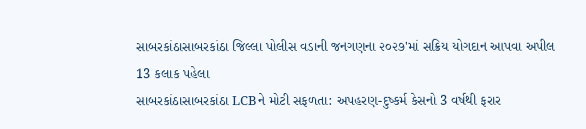સાબરકાંઠાસાબરકાંઠા જિલ્લા પોલીસ વડાની જનગણના ૨૦૨૭'માં સક્રિય યોગદાન આપવા અપીલ
13 કલાક પહેલા
સાબરકાંઠાસાબરકાંઠા LCBને મોટી સફળતા: અપહરણ-દુષ્કર્મ કેસનો 3 વર્ષથી ફરાર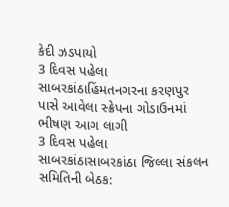કેદી ઝડપાયો
3 દિવસ પહેલા
સાબરકાંઠાહિંમતનગરના કરણપુર પાસે આવેલા સ્ક્રેપના ગોડાઉનમાં ભીષણ આગ લાગી
3 દિવસ પહેલા
સાબરકાંઠાસાબરકાંઠા જિલ્લા સંકલન સમિતિની બેઠક: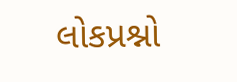લોકપ્રશ્નો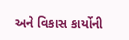અને વિકાસ કાર્યોની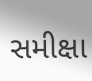સમીક્ષા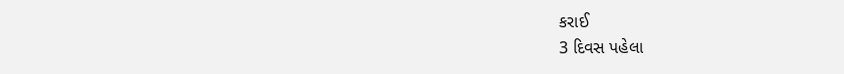કરાઈ
3 દિવસ પહેલા